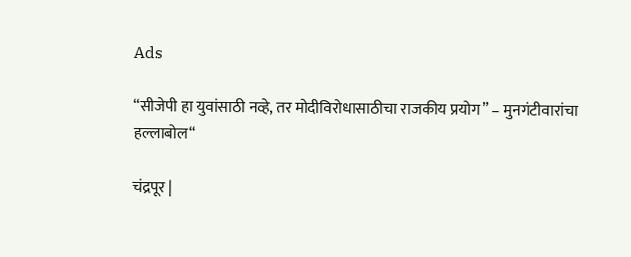Ads

“सीजेपी हा युवांसाठी नव्हे, तर मोदीविरोधासाठीचा राजकीय प्रयोग” – मुनगंटीवारांचा हल्लाबोल“

चंद्रपूर |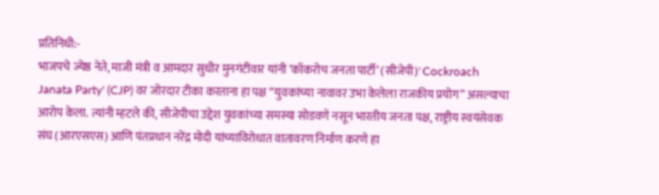प्रतिनिधी:-
भाजपचे ज्येष्ठ नेते, माजी मंत्री व आमदार सुधीर मुनगंटीवार यांनी ‘कॉकरोच जनता पार्टी’ (सीजेपी)' Cockroach Janata Party' (CJP) वर जोरदार टीका करताना हा पक्ष “युवकांच्या नावावर उभा केलेला राजकीय प्रयोग” असल्याचा आरोप केला. त्यांनी म्हटले की, सीजेपीचा उद्देश युवकांच्या समस्या सोडवणे नसून भारतीय जनता पक्ष, राष्ट्रीय स्वयंसेवक संघ (आरएसएस) आणि पंतप्रधान नरेंद्र मोदी यांच्याविरोधात वातावरण निर्माण करणे हा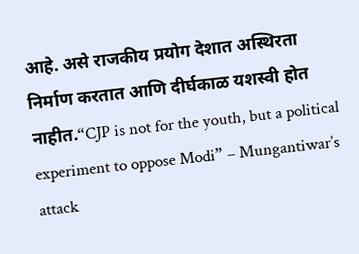आहे. असे राजकीय प्रयोग देशात अस्थिरता निर्माण करतात आणि दीर्घकाळ यशस्वी होत नाहीत.“CJP is not for the youth, but a political experiment to oppose Modi” – Mungantiwar’s attack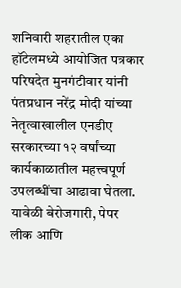शनिवारी शहरातील एका हॉटेलमध्ये आयोजित पत्रकार परिषदेत मुनगंटीवार यांनी पंतप्रधान नरेंद्र मोदी यांच्या नेतृत्वाखालील एनडीए सरकारच्या १२ वर्षांच्या कार्यकाळातील महत्त्वपूर्ण उपलब्धींचा आढावा घेतला. यावेळी बेरोजगारी, पेपर लीक आणि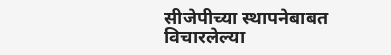सीजेपीच्या स्थापनेबाबत विचारलेल्या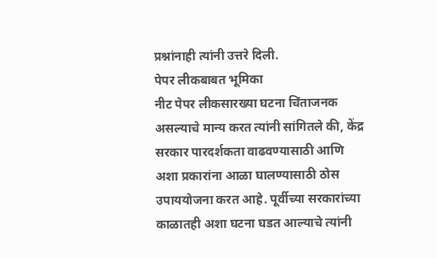प्रश्नांनाही त्यांनी उत्तरे दिली.
पेपर लीकबाबत भूमिका
नीट पेपर लीकसारख्या घटना चिंताजनक असल्याचे मान्य करत त्यांनी सांगितले की, केंद्र सरकार पारदर्शकता वाढवण्यासाठी आणि अशा प्रकारांना आळा घालण्यासाठी ठोस उपाययोजना करत आहे. पूर्वीच्या सरकारांच्या काळातही अशा घटना घडत आल्याचे त्यांनी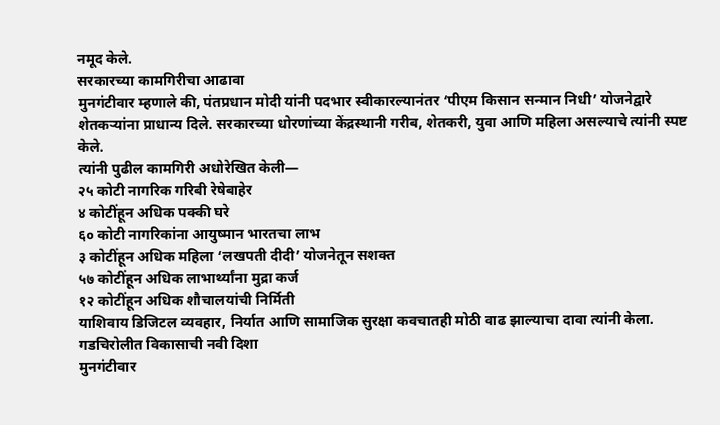नमूद केले.
सरकारच्या कामगिरीचा आढावा
मुनगंटीवार म्हणाले की, पंतप्रधान मोदी यांनी पदभार स्वीकारल्यानंतर ‘पीएम किसान सन्मान निधी’ योजनेद्वारे शेतकऱ्यांना प्राधान्य दिले. सरकारच्या धोरणांच्या केंद्रस्थानी गरीब, शेतकरी, युवा आणि महिला असल्याचे त्यांनी स्पष्ट केले.
त्यांनी पुढील कामगिरी अधोरेखित केली—
२५ कोटी नागरिक गरिबी रेषेबाहेर
४ कोटींहून अधिक पक्की घरे
६० कोटी नागरिकांना आयुष्मान भारतचा लाभ
३ कोटींहून अधिक महिला ‘लखपती दीदी’ योजनेतून सशक्त
५७ कोटींहून अधिक लाभार्थ्यांना मुद्रा कर्ज
१२ कोटींहून अधिक शौचालयांची निर्मिती
याशिवाय डिजिटल व्यवहार, निर्यात आणि सामाजिक सुरक्षा कवचातही मोठी वाढ झाल्याचा दावा त्यांनी केला.
गडचिरोलीत विकासाची नवी दिशा
मुनगंटीवार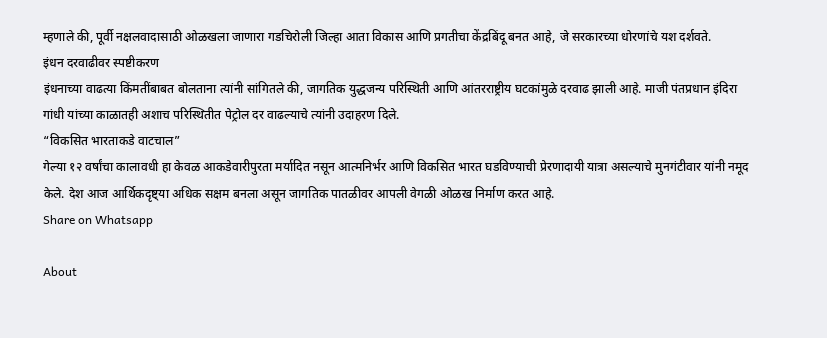म्हणाले की, पूर्वी नक्षलवादासाठी ओळखला जाणारा गडचिरोली जिल्हा आता विकास आणि प्रगतीचा केंद्रबिंदू बनत आहे, जे सरकारच्या धोरणांचे यश दर्शवते.
इंधन दरवाढीवर स्पष्टीकरण
इंधनाच्या वाढत्या किंमतींबाबत बोलताना त्यांनी सांगितले की, जागतिक युद्धजन्य परिस्थिती आणि आंतरराष्ट्रीय घटकांमुळे दरवाढ झाली आहे. माजी पंतप्रधान इंदिरा गांधी यांच्या काळातही अशाच परिस्थितीत पेट्रोल दर वाढल्याचे त्यांनी उदाहरण दिले.
“विकसित भारताकडे वाटचाल”
गेल्या १२ वर्षांचा कालावधी हा केवळ आकडेवारीपुरता मर्यादित नसून आत्मनिर्भर आणि विकसित भारत घडविण्याची प्रेरणादायी यात्रा असल्याचे मुनगंटीवार यांनी नमूद केले. देश आज आर्थिकदृष्ट्या अधिक सक्षम बनला असून जागतिक पातळीवर आपली वेगळी ओळख निर्माण करत आहे.
Share on Whatsapp

About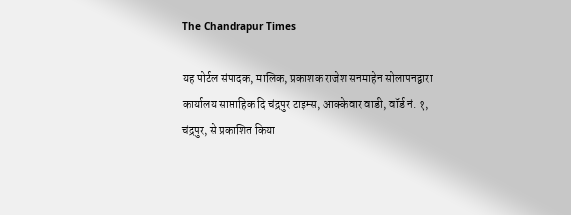The Chandrapur Times

यह पोर्टल संपादक, मालिक, प्रकाशक राजेश सनमाहेन सोलापनद्वारा कार्यालय साप्ताहिक दि चंद्रपुर टाइम्स, आक्केवार वाडी, वॉर्ड नं. १, चंद्रपुर, से प्रकाशित किया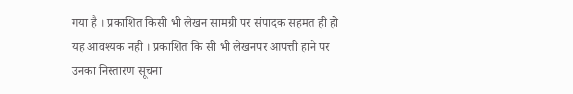गया है । प्रकाशित किसी भी लेखन सामग्री पर संपादक सहमत ही हो यह आवश्यक नही । प्रकाशित कि सी भी लेखनपर आपत्ती हाने पर उनका निस्तारण सूचना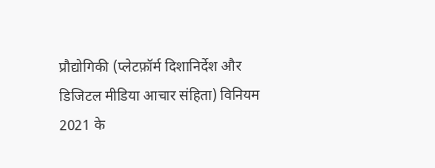प्रौद्योगिकी (प्लेटफ़ॉर्म दिशानिर्देश और डिजिटल मीडिया आचार संहिता) विनियम 2021 के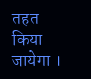तहत किया जायेगा ।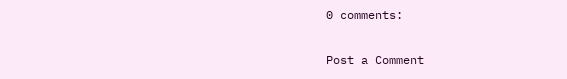0 comments:

Post a Comment